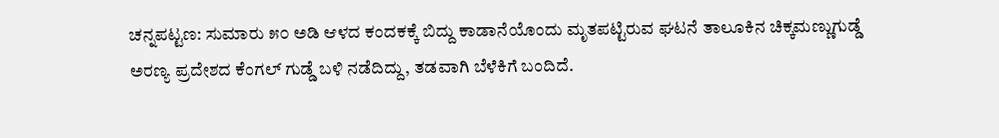ಚನ್ನಪಟ್ಟಣ: ಸುಮಾರು ೫೦ ಅಡಿ ಆಳದ ಕಂದಕಕ್ಕೆ ಬಿದ್ದು ಕಾಡಾನೆಯೊಂದು ಮೃತಪಟ್ಟಿರುವ ಘಟನೆ ತಾಲೂಕಿನ ಚಿಕ್ಕಮಣ್ಣುಗುಡ್ಡೆ ಅರಣ್ಯ ಪ್ರದೇಶದ ಕೆಂಗಲ್ ಗುಡ್ಡೆ ಬಳಿ ನಡೆದಿದ್ದು, ತಡವಾಗಿ ಬೆಳೆಕಿಗೆ ಬಂದಿದೆ.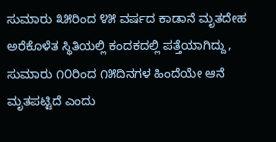ಸುಮಾರು ೩೫ರಿಂದ ೪೫ ವರ್ಷದ ಕಾಡಾನೆ ಮೃತದೇಹ ಅರೆಕೊಳೆತ ಸ್ಥಿತಿಯಲ್ಲಿ ಕಂದಕದಲ್ಲಿ ಪತ್ತೆಯಾಗಿದ್ದು, ಸುಮಾರು ೧೦ರಿಂದ ೧೫ದಿನಗಳ ಹಿಂದೆಯೇ ಆನೆ ಮೃತಪಟ್ಟಿದೆ ಎಂದು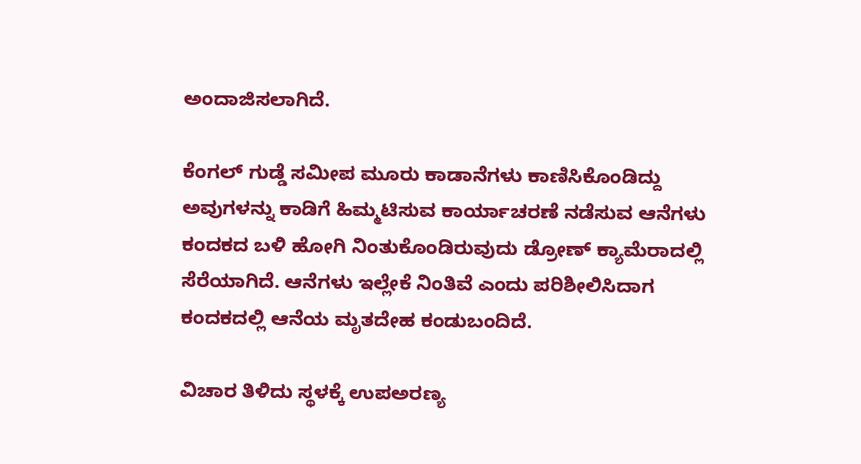ಅಂದಾಜಿಸಲಾಗಿದೆ.

ಕೆಂಗಲ್ ಗುಡ್ಡೆ ಸಮೀಪ ಮೂರು ಕಾಡಾನೆಗಳು ಕಾಣಿಸಿಕೊಂಡಿದ್ದು ಅವುಗಳನ್ನು ಕಾಡಿಗೆ ಹಿಮ್ಮಟಿಸುವ ಕಾರ್ಯಾಚರಣೆ ನಡೆಸುವ ಆನೆಗಳು ಕಂದಕದ ಬಳಿ ಹೋಗಿ ನಿಂತುಕೊಂಡಿರುವುದು ಡ್ರೋಣ್ ಕ್ಯಾಮೆರಾದಲ್ಲಿ ಸೆರೆಯಾಗಿದೆ. ಆನೆಗಳು ಇಲ್ಲೇಕೆ ನಿಂತಿವೆ ಎಂದು ಪರಿಶೀಲಿಸಿದಾಗ ಕಂದಕದಲ್ಲಿ ಆನೆಯ ಮೃತದೇಹ ಕಂಡುಬಂದಿದೆ.

ವಿಚಾರ ತಿಳಿದು ಸ್ಥಳಕ್ಕೆ ಉಪಅರಣ್ಯ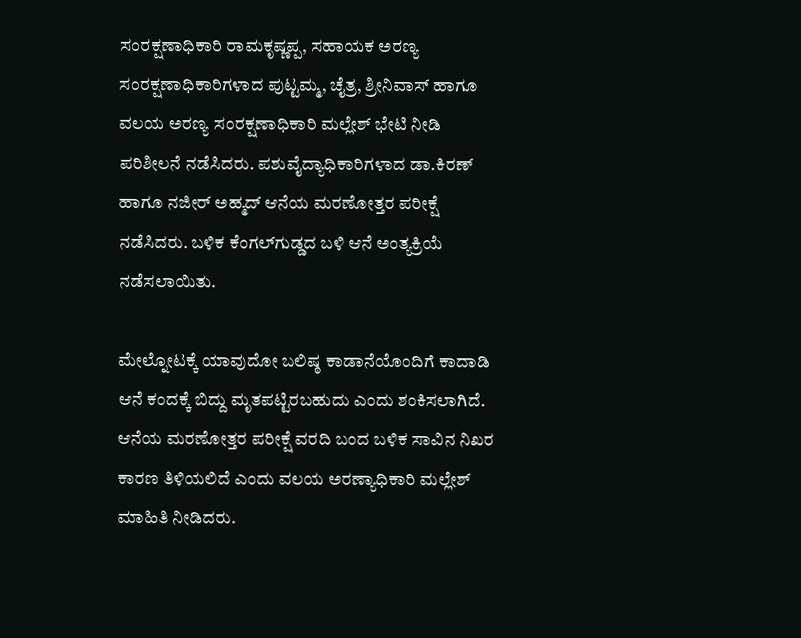ಸಂರಕ್ಷಣಾಧಿಕಾರಿ ರಾಮಕೃಷ್ಣಪ್ಪ, ಸಹಾಯಕ ಅರಣ್ಯ ಸಂರಕ್ಷಣಾಧಿಕಾರಿಗಳಾದ ಪುಟ್ಟಮ್ಮ, ಚೈತ್ರ, ಶ್ರೀನಿವಾಸ್ ಹಾಗೂ ವಲಯ ಅರಣ್ಯ ಸಂರಕ್ಷಣಾಧಿಕಾರಿ ಮಲ್ಲೇಶ್ ಭೇಟಿ ನೀಡಿ ಪರಿಶೀಲನೆ ನಡೆಸಿದರು. ಪಶುವೈದ್ಯಾಧಿಕಾರಿಗಳಾದ ಡಾ.ಕಿರಣ್ ಹಾಗೂ ನಜೀರ್ ಅಹ್ಮದ್ ಆನೆಯ ಮರಣೋತ್ತರ ಪರೀಕ್ಷೆ ನಡೆಸಿದರು. ಬಳಿಕ ಕೆಂಗಲ್‌ಗುಡ್ಡದ ಬಳಿ ಆನೆ ಅಂತ್ಯಕ್ರಿಯೆ ನಡೆಸಲಾಯಿತು.

ಮೇಲ್ನೋಟಕ್ಕೆ ಯಾವುದೋ ಬಲಿಷ್ಠ ಕಾಡಾನೆಯೊಂದಿಗೆ ಕಾದಾಡಿ ಆನೆ ಕಂದಕ್ಕೆ ಬಿದ್ದು ಮೃತಪಟ್ಟಿರಬಹುದು ಎಂದು ಶಂಕಿಸಲಾಗಿದೆ. ಆನೆಯ ಮರಣೋತ್ತರ ಪರೀಕ್ಷೆ ವರದಿ ಬಂದ ಬಳಿಕ ಸಾವಿನ ನಿಖರ ಕಾರಣ ತಿಳಿಯಲಿದೆ ಎಂದು ವಲಯ ಅರಣ್ಯಾಧಿಕಾರಿ ಮಲ್ಲೇಶ್ ಮಾಹಿತಿ ನೀಡಿದರು.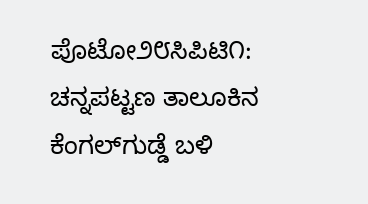ಪೊಟೋ೨೮ಸಿಪಿಟಿ೧: ಚನ್ನಪಟ್ಟಣ ತಾಲೂಕಿನ ಕೆಂಗಲ್‌ಗುಡ್ಡೆ ಬಳಿ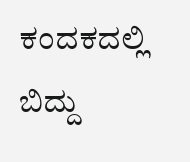ಕಂದಕದಲ್ಲಿ ಬಿದ್ದು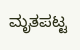ಮೃತಪಟ್ಟ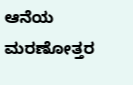ಆನೆಯ ಮರಣೋತ್ತರ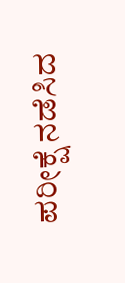ಪರೀಕ್ಷೆ ನಡೆಸಿದ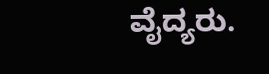ವೈದ್ಯರು.